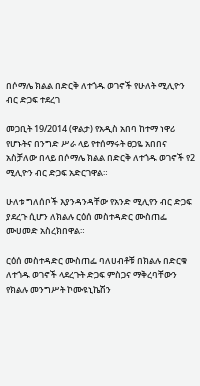በሶማሌ ክልል በድርቅ ለተጎዱ ወገኖች የሁለት ሚሊዮን ብር ድጋፍ ተደረገ

መጋቢት 19/2014 (ዋልታ) የአዲስ አበባ ከተማ ነዋሪ የሆኑትና በንግድ ሥራ ላይ የተሰማሩት ፀጋዬ አበበና አስቻለው በላይ በሶማሌ ክልል በድርቅ ለተጎዱ ወገኖች የ2 ሚሊዮን ብር ድጋፍ አድርገዋል።

ሁለቱ ግለሰቦች እያንዳንዳቸው የአንድ ሚሊየን ብር ድጋፍ ያደረጉ ሲሆን ለክልሉ ርዕሰ መስተዳድር ሙስጠፌ ሙሀመድ አስረክበዋል።

ርዕሰ መስተዳድር ሙስጠፌ ባለሀብቶቹ በክልሉ በድርቁ ለተጎዱ ወገኖች ላደረጉት ድጋፍ ምስጋና ማቅረባቸውን የክልሉ መንግሥት ኮሙዩኒኬሽን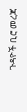ጉዳዮች ቢሮ መረጃ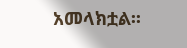አመላክቷል፡፡